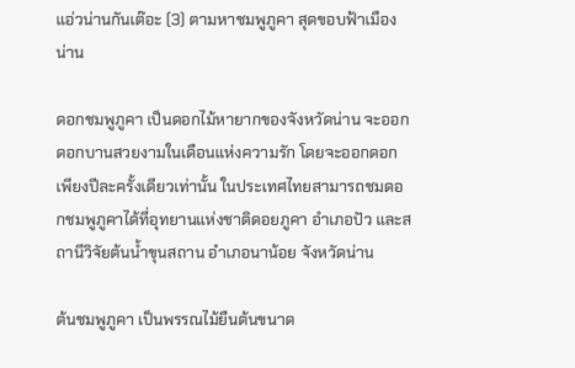แอ่วน่านกันเต๊อะ (3) ตามหาชมพูภูคา สุดขอบฟ้าเมืองน่าน

ดอกชมพูภูคา เป็นดอกไม้หายากของจังหวัดน่าน จะออกดอกบานสวยงามในเดือนแห่งความรัก โดยจะออกดอกเพียงปีละครั้งเดียวเท่านั้น ในประเทศไทยสามารถชมดอกชมพูภูคาได้ที่อุทยานแห่งชาติดอยภูคา อำเภอปัว และสถานีวิจัยต้นน้ำขุนสถาน อำเภอนาน้อย จังหวัดน่าน

ต้นชมพูภูคา เป็นพรรณไม้ยืนต้นขนาด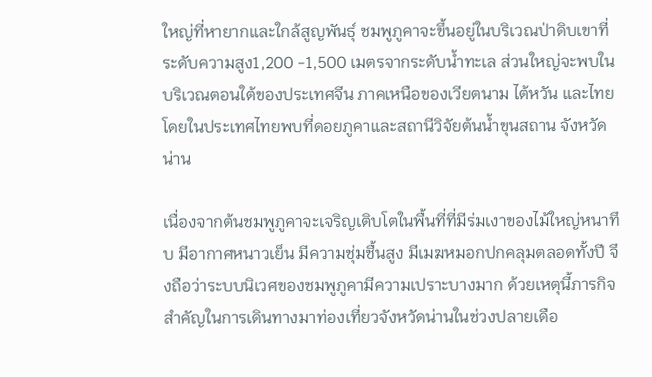ใหญ่ที่หายากและใกล้สูญพันธุ์ ชมพูภูคาจะขึ้นอยู่ในบริเวณป่าดิบเขาที่ระดับความสูง1,200 -1,500 เมตรจากระดับน้ำทะเล ส่วนใหญ่จะพบในบริเวณตอนใต้ของประเทศจีน ภาคเหนือของเวียตนาม ไต้หวัน และไทย โดยในประเทศไทยพบที่ดอยภูคาและสถานีวิจัยต้นน้ำขุนสถาน จังหวัดน่าน

เนื่องจากต้นชมพูภูคาจะเจริญเติบโตในพื้นที่ที่มีร่มเงาของไม้ใหญ่หนาทึบ มีอากาศหนาวเย็น มีความชุ่มชื้นสูง มีเมฆหมอกปกคลุมตลอดทั้งปี จึงถือว่าระบบนิเวศของชมพูภูคามีความเปราะบางมาก ด้วยเหตุนี้ภารกิจสำคัญในการเดินทางมาท่องเที่ยวจังหวัดน่านในช่วงปลายเดือ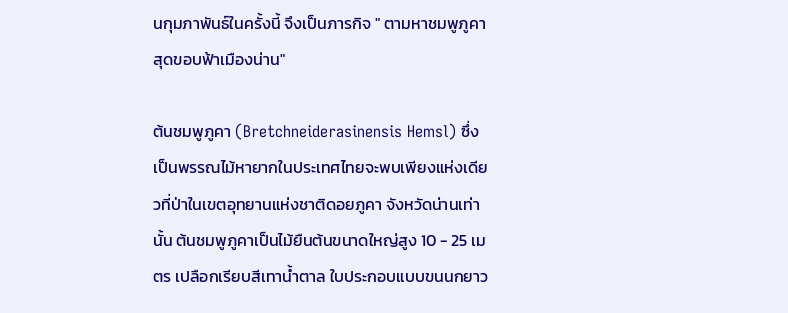นกุมภาพันธ์ในครั้งนี้ จึงเป็นภารกิจ " ตามหาชมพูภูคา สุดขอบฟ้าเมืองน่าน"

ต้นชมพูภูคา (Bretchneiderasinensis Hemsl) ซึ่งเป็นพรรณไม้หายากในประเทศไทยจะพบเพียงแห่งเดียวที่ป่าในเขตอุทยานแห่งชาติดอยภูคา จังหวัดน่านเท่านั้น ต้นชมพูภูคาเป็นไม้ยืนต้นขนาดใหญ่สูง 10 - 25 เมตร เปลือกเรียบสีเทาน้ำตาล ใบประกอบแบบขนนกยาว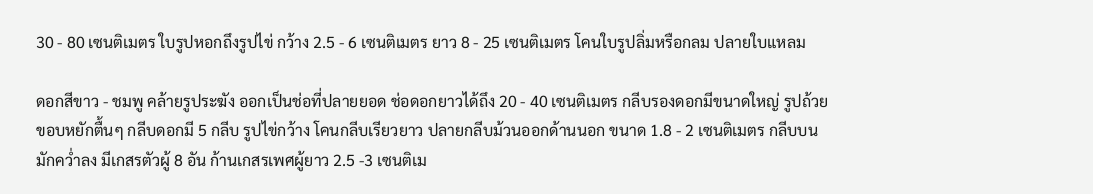30 - 80 เซนติเมตร ใบรูปหอกถึงรูปไข่ กว้าง 2.5 - 6 เซนติเมตร ยาว 8 - 25 เซนติเมตร โคนใบรูปลิ่มหรือกลม ปลายใบแหลม

ดอกสีขาว - ชมพู คล้ายรูประฆัง ออกเป็นช่อที่ปลายยอด ช่อดอกยาวได้ถึง 20 - 40 เซนติเมตร กลีบรองดอกมีขนาดใหญ่ รูปถ้วยขอบหยักตื้นๆ กลีบดอกมี 5 กลีบ รูปไข่กว้าง โคนกลีบเรียวยาว ปลายกลีบม้วนออกด้านนอก ขนาด 1.8 - 2 เซนติเมตร กลีบบนมักคว่ำลง มีเกสรตัวผู้ 8 อัน ก้านเกสรเพศผู้ยาว 2.5 -3 เซนติเม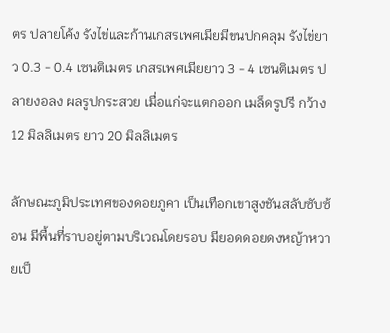ตร ปลายโค้ง รังไข่และก้านเกสรเพศเมียมีขนปกคลุม รังไข่ยาว 0.3 - 0.4 เซนติเมตร เกสรเพศเมียยาว 3 - 4 เซนติเมตร ปลายงอลง ผลรูปกระสวย เมื่อแก่จะแตกออก เมล็ดรูปรี กว้าง 12 มิลลิเมตร ยาว 20 มิลลิเมตร

ลักษณะภูมิประเทศของดอยภูคา เป็นเทือกเขาสูงชันสลับซับซ้อน มีพื้นที่ราบอยู่ตามบริเวณโดยรอบ มียอดดอยดงหญ้าหวายเป็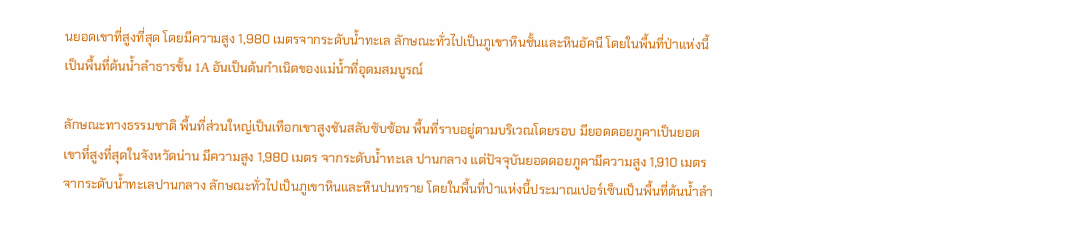นยอดเขาที่สูงที่สุด โดยมีความสูง 1,980 เมตรจากระดับน้ำทะเล ลักษณะทั่วไปเป็นภูเขาหินชั้นและหินอัคนี โดยในพื้นที่ป่าแห่งนี้เป็นพื้นที่ต้นน้ำลำธารชั้น 1A อันเป็นต้นกำเนิดของแม่น้ำที่อุดมสมบูรณ์

ลักษณะทางธรรมชาติ พื้นที่ส่วนใหญ่เป็นเทือกเขาสูงชันสลับซับซ้อน พื้นที่ราบอยู่ตามบริเวณโดยรอบ มียอดดอยภูคาเป็นยอดเขาที่สูงที่สุดในจังหวัดน่าน มีความสูง 1,980 เมตร จากระดับน้ำทะเล ปานกลาง แต่ปัจจุบันยอดดอยภูคามีความสูง 1,910 เมตรจากระดับน้ำทะเลปานกลาง ลักษณะทั่วไปเป็นภูเขาหินและหินปนทราย โดยในพื้นที่ป่าแห่งนี้ประมาณเปอร์เซ็นเป็นพื้นที่ต้นน้ำลำ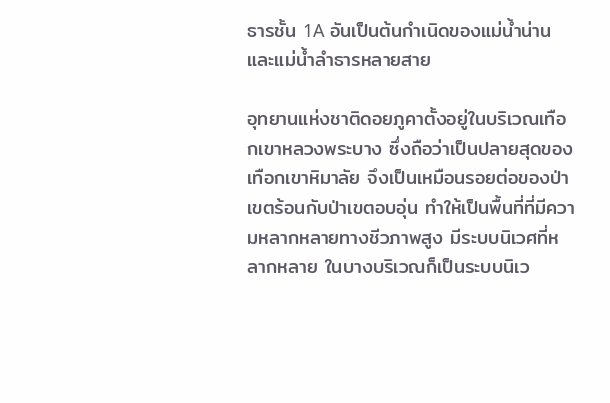ธารชั้น 1A อันเป็นต้นกำเนิดของแม่น้ำน่านและแม่น้ำลำธารหลายสาย

อุทยานแห่งชาติดอยภูคาตั้งอยู่ในบริเวณเทือกเขาหลวงพระบาง ซึ่งถือว่าเป็นปลายสุดของเทือกเขาหิมาลัย จึงเป็นเหมือนรอยต่อของป่าเขตร้อนกับป่าเขตอบอุ่น ทำให้เป็นพื้นที่ที่มีความหลากหลายทางชีวภาพสูง มีระบบนิเวศที่หลากหลาย ในบางบริเวณก็เป็นระบบนิเว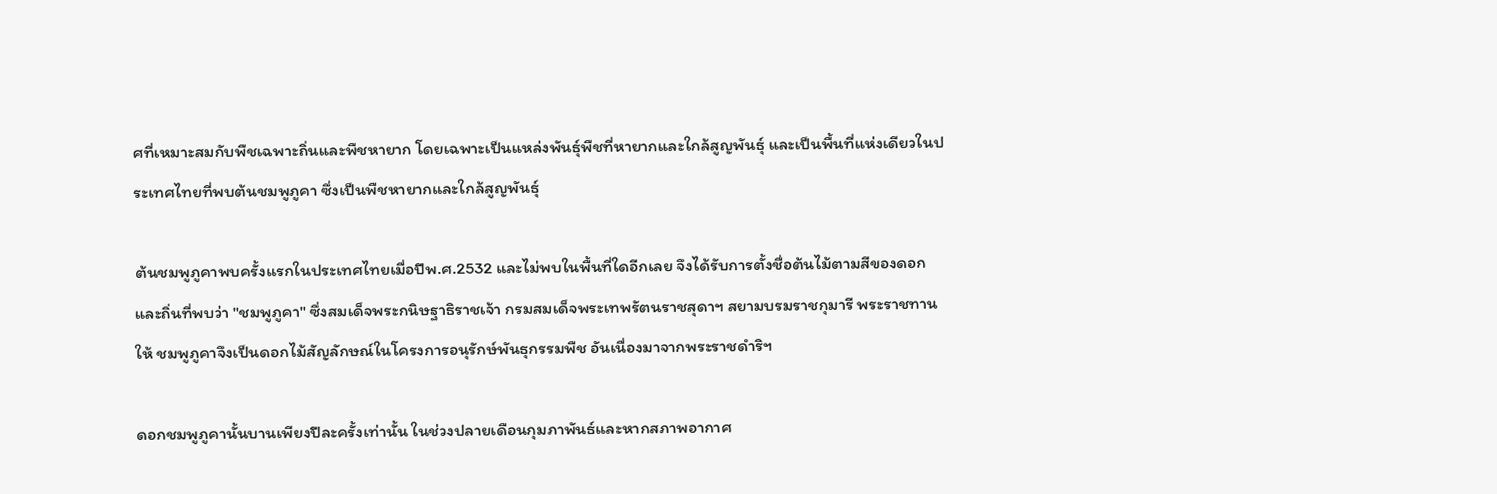ศที่เหมาะสมกับพืชเฉพาะถิ่นและพืชหายาก โดยเฉพาะเป็นแหล่งพันธุ์พืชที่หายากและใกล้สูญพันธุ์ และเป็นพื้นที่แห่งเดียวในประเทศไทยที่พบต้นชมพูภูคา ซึ่งเป็นพืชหายากและใกล้สูญพันธุ์

ต้นชมพูภูคาพบครั้งแรกในประเทศไทยเมื่อปีพ.ศ.2532 และไม่พบในพื้นที่ใดอีกเลย จึงได้รับการตั้งชื่อต้นไม้ตามสีของดอกและถิ่นที่พบว่า "ชมพูภูคา" ซึ่งสมเด็จพระกนิษฐาธิราชเจ้า กรมสมเด็จพระเทพรัตนราชสุดาฯ สยามบรมราชกุมารี พระราชทานให้ ชมพูภูคาจึงเป็นดอกไม้สัญลักษณ์ในโครงการอนุรักษ์พันธุกรรมพืช อันเนื่องมาจากพระราชดำริฯ

ดอกชมพูภูคานั้นบานเพียงปีละครั้งเท่านั้น ในช่วงปลายเดือนกุมภาพันธ์และหากสภาพอากาศ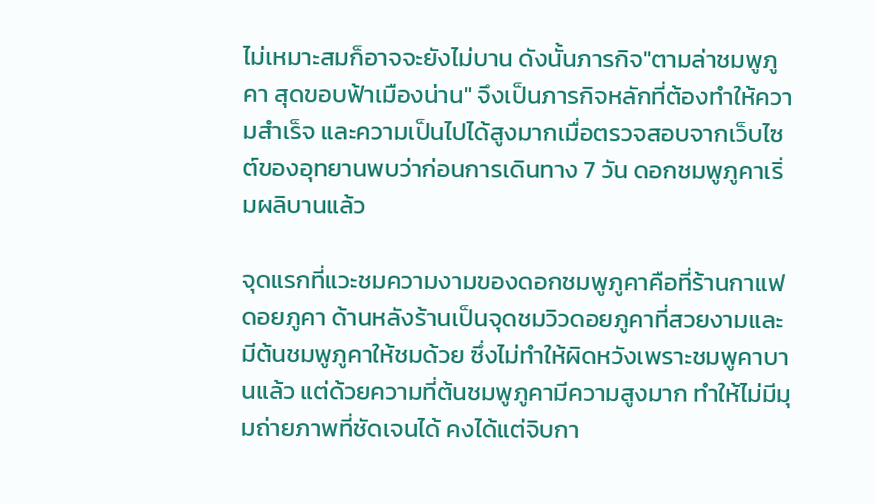ไม่เหมาะสมก็อาจจะยังไม่บาน ดังนั้นภารกิจ"ตามล่าชมพูภูคา สุดขอบฟ้าเมืองน่าน" จึงเป็นภารกิจหลักที่ต้องทำให้ความสำเร็จ และความเป็นไปได้สูงมากเมื่อตรวจสอบจากเว็บไซต์ของอุทยานพบว่าก่อนการเดินทาง 7 วัน ดอกชมพูภูคาเริ่มผลิบานแล้ว

จุดแรกที่แวะชมความงามของดอกชมพูภูคาคือที่ร้านกาแฟดอยภูคา ด้านหลังร้านเป็นจุดชมวิวดอยภูคาที่สวยงามและมีต้นชมพูภูคาให้ชมด้วย ซึ่งไม่ทำให้ผิดหวังเพราะชมพูคาบานแล้ว แต่ด้วยความที่ต้นชมพูภูคามีความสูงมาก ทำให้ไม่มีมุมถ่ายภาพที่ชัดเจนได้ คงได้แต่จิบกา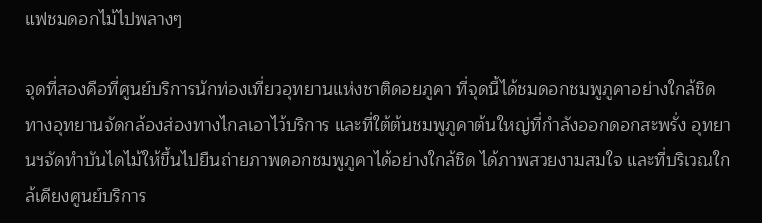แฟชมดอกไม้ไปพลางๆ

จุดที่สองคือที่ศูนย์บริการนักท่องเที่ยวอุทยานแห่งชาติดอยภูคา ที่จุดนี้ได้ชมดอกชมพูภูคาอย่างใกล้ชิด ทางอุทยานจัดกล้องส่องทางไกลเอาไว้บริการ และที่ใต้ต้นชมพูภูคาต้นใหญ่ที่กำลังออกดอกสะพรั่ง อุทยานฯจัดทำบันไดไม้ให้ขึ้นไปยืนถ่ายภาพดอกชมพูภูคาได้อย่างใกล้ชิด ได้ภาพสวยงามสมใจ และที่บริเวณใกล้เคียงศูนย์บริการ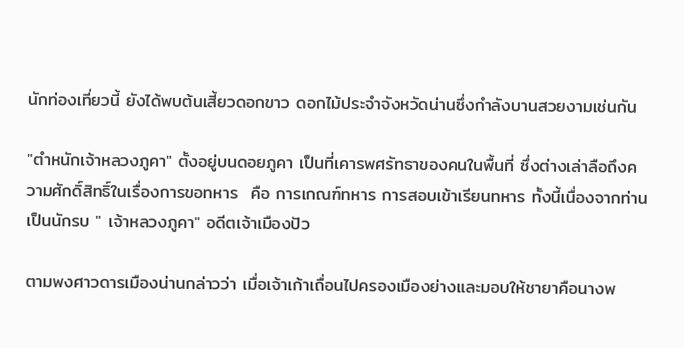นักท่องเที่ยวนี้ ยังได้พบต้นเสี้ยวดอกขาว ดอกไม้ประจำจังหวัดน่านซึ่งกำลังบานสวยงามเช่นกัน

"ตำหนักเจ้าหลวงภูคา" ตั้งอยู่บนดอยภูคา เป็นที่เคารพศรัทธาของคนในพื้นที่ ซึ่งต่างเล่าลือถึงความศักดิ์สิทธิ์ในเรื่องการขอทหาร  คือ การเกณฑ์ทหาร การสอบเข้าเรียนทหาร ทั้งนี้เนื่องจากท่านเป็นนักรบ " เจ้าหลวงภูคา" อดีตเจ้าเมืองปัว

ตามพงศาวดารเมืองน่านกล่าวว่า เมื่อเจ้าเก้าเถื่อนไปครองเมืองย่างและมอบให้ชายาคือนางพ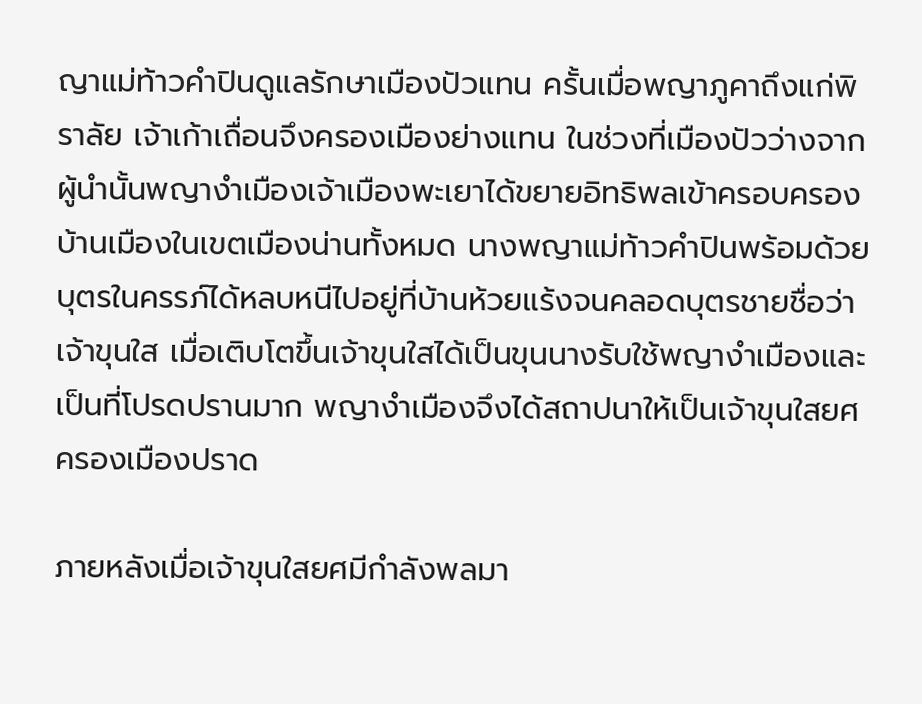ญาแม่ท้าวคำปินดูแลรักษาเมืองปัวแทน ครั้นเมื่อพญาภูคาถึงแก่พิราลัย เจ้าเก้าเถื่อนจึงครองเมืองย่างแทน ในช่วงที่เมืองปัวว่างจากผู้นำนั้นพญางำเมืองเจ้าเมืองพะเยาได้ขยายอิทธิพลเข้าครอบครองบ้านเมืองในเขตเมืองน่านทั้งหมด นางพญาแม่ท้าวคำปินพร้อมด้วยบุตรในครรภ์ได้หลบหนีไปอยู่ที่บ้านห้วยแร้งจนคลอดบุตรชายชื่อว่าเจ้าขุนใส เมื่อเติบโตขึ้นเจ้าขุนใสได้เป็นขุนนางรับใช้พญางำเมืองและเป็นที่โปรดปรานมาก พญางำเมืองจึงได้สถาปนาให้เป็นเจ้าขุนใสยศ ครองเมืองปราด

ภายหลังเมื่อเจ้าขุนใสยศมีกำลังพลมา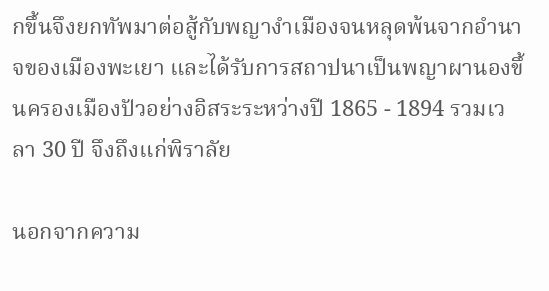กขึ้นจึงยกทัพมาต่อสู้กับพญางำเมืองจนหลุดพ้นจากอำนาจของเมืองพะเยา และได้รับการสถาปนาเป็นพญาผานองขึ้นครองเมืองปัวอย่างอิสระระหว่างปี 1865 - 1894 รวมเวลา 30 ปี จึงถึงแก่พิราลัย

นอกจากความ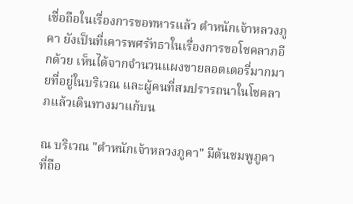เชื่อถือในเรื่องการขอทหารแล้ว ตำหนักเจ้าหลวงภูคา ยังเป็นที่เคารพศรัทธาในเรื่องการขอโชคลาภอีกด้วย เห็นได้จากจำนวนแผงขายลอตเตอรี่มากมายที่อยู่ในบริเวณ และผู้คนที่สมปรารถนาในโชคลาภแล้วเดินทางมาแก้บน

ณ บริเวณ "ตำหนักเจ้าหลวงภูคา" มีต้นชมพูภูคาที่ถือ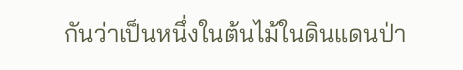กันว่าเป็นหนึ่งในต้นไม้ในดินแดนป่า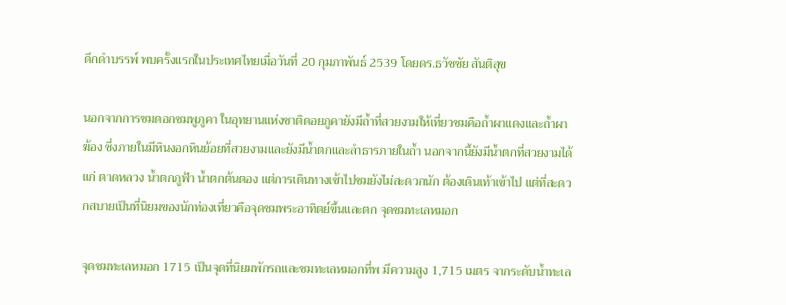ดึกดำบรรพ์ พบครั้งแรกในประเทศไทยเมื่อวันที่ 20 กุมภาพันธ์ 2539 โดยดร.ธวัชชัย สันติสุข

นอกจากการชมดอกชมพูภูคา ในอุทยานแห่งชาติดอยภูคายังมีถ้ำที่สวยงามให้เที่ยวชมคือถ้ำผาแดงและถ้ำผาฆ้อง ซึ่งภายในมีหินงอกหินย้อยที่สวยงามและยังมีน้ำตกและลำธารภายในถ้ำ นอกจากนี้ยังมีน้ำตกที่สวยงามได้แก่ ตาดหลวง น้ำตกภูฟ้า น้ำตกต้นตอง แต่การเดินทางเข้าไปชมยังไม่สะดวกนัก ต้องเดินเท้าเข้าไป แต่ที่สะดวกสบายเป็นที่นิยมของนักท่องเที่ยวคือจุดชมพระอาทิตย์ขึ้นและตก จุดชมทะเลหมอก

จุดชมทะเลหมอก 1715 เป็นจุดที่นิยมพักรถและชมทะเลหมอกที่พ มีความสูง 1,715 เมตร จากระดับน้ำทะเล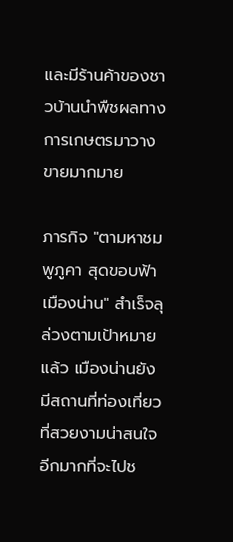และมีร้านค้าของชาวบ้านนำพืชผลทางการเกษตรมาวางขายมากมาย

ภารกิจ "ตามหาชมพูภูคา สุดขอบฟ้าเมืองน่าน" สำเร็จลุล่วงตามเป้าหมายแล้ว เมืองน่านยังมีสถานที่ท่องเที่ยวที่สวยงามน่าสนใจอีกมากที่จะไปช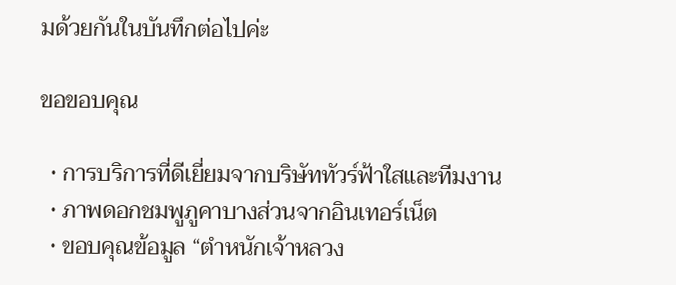มด้วยกันในบันทึกต่อไปค่ะ

ขอขอบคุณ

  • การบริการที่ดีเยี่ยมจากบริษัททัวร์ฟ้าใสและทีมงาน
  • ภาพดอกชมพูภูคาบางส่วนจากอินเทอร์เน็ต
  • ขอบคุณข้อมูล “ตำหนักเจ้าหลวง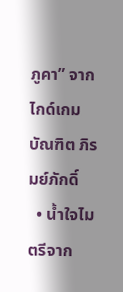ภูคา” จากไกด์เกม บัณฑิต ภิรมย์ภักดิ์
  • น้ำใจไมตรีจาก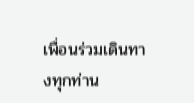เพื่อนร่วมเดินทางทุกท่าน